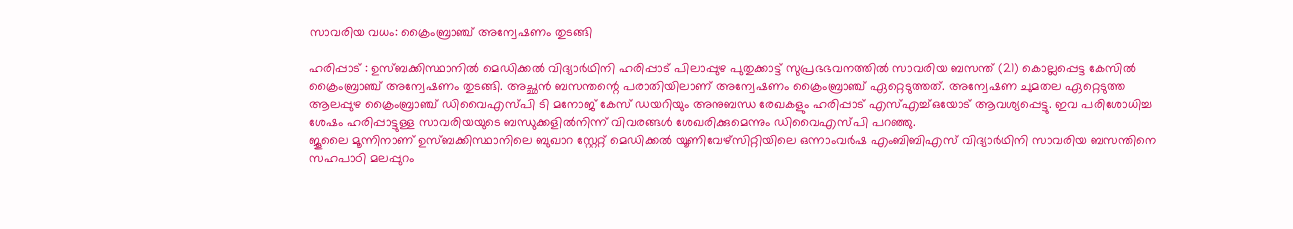സാവരിയ വധം: ക്രൈംബ്രാഞ്ച് അന്വേഷണം തുടങ്ങി

ഹരിപ്പാട് : ഉസ്ബക്കിസ്ഥാനിൽ മെഡിക്കൽ വിദ്യാർഥിനി ഹരിപ്പാട് പിലാപ്പുഴ പുതുക്കാട്ട് സുപ്രഭഭവനത്തിൽ സാവരിയ ബസന്ത് (21) കൊല്ലപ്പെട്ട കേസിൽ ക്രൈംബ്രാഞ്ച് അന്വേഷണം തുടങ്ങി. അച്ഛൻ ബസന്തന്റെ പരാതിയിലാണ് അന്വേഷണം ക്രൈംബ്രാഞ്ച് ഏറ്റെടുത്തത്. അന്വേഷണ ചുമതല ഏറ്റെടുത്ത ആലപ്പുഴ ക്രൈംബ്രാഞ്ച് ഡിവൈഎസ്പി ടി മനോജ് കേസ് ഡയറിയും അനുബന്ധ രേഖകളും ഹരിപ്പാട് എസ്എച്ച്ഒയോട് ആവശ്യപ്പെട്ടു. ഇവ പരിശോധിച്ച ശേഷം ഹരിപ്പാട്ടുള്ള സാവരിയയുടെ ബന്ധുക്കളിൽനിന്ന് വിവരങ്ങൾ ശേഖരിക്കുമെന്നും ഡിവൈഎസ്പി പറഞ്ഞു.
ജൂലൈ മൂന്നിനാണ് ഉസ്ബക്കിസ്ഥാനിലെ ബുഖാറ സ്റ്റേറ്റ് മെഡിക്കൽ യൂണിവേഴ്സിറ്റിയിലെ ഒന്നാംവർഷ എംബിബിഎസ് വിദ്യാർഥിനി സാവരിയ ബസന്തിനെ സഹപാഠി മലപ്പുറം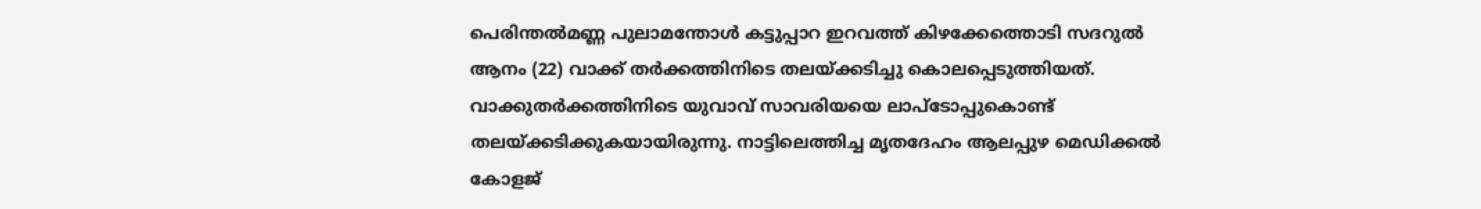പെരിന്തൽമണ്ണ പുലാമന്തോൾ കട്ടുപ്പാറ ഇറവത്ത് കിഴക്കേത്തൊടി സദറുൽ ആനം (22) വാക്ക് തർക്കത്തിനിടെ തലയ്ക്കടിച്ചു കൊലപ്പെടുത്തിയത്. വാക്കുതർക്കത്തിനിടെ യുവാവ് സാവരിയയെ ലാപ്ടോപ്പുകൊണ്ട് തലയ്ക്കടിക്കുകയായിരുന്നു. നാട്ടിലെത്തിച്ച മൃതദേഹം ആലപ്പുഴ മെഡിക്കൽ കോളജ്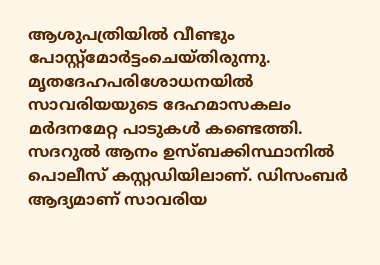ആശുപത്രിയിൽ വീണ്ടും പോസ്റ്റ്മോർട്ടംചെയ്തിരുന്നു.
മൃതദേഹപരിശോധനയിൽ സാവരിയയുടെ ദേഹമാസകലം മർദനമേറ്റ പാടുകൾ കണ്ടെത്തി. സദറുൽ ആനം ഉസ്ബക്കിസ്ഥാനിൽ പൊലീസ് കസ്റ്റഡിയിലാണ്. ഡിസംബർ ആദ്യമാണ് സാവരിയ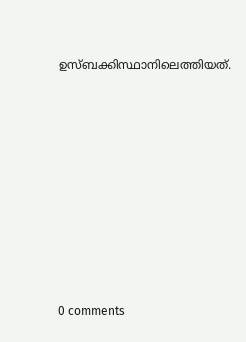ഉസ്ബക്കിസ്ഥാനിലെത്തിയത്.










0 comments